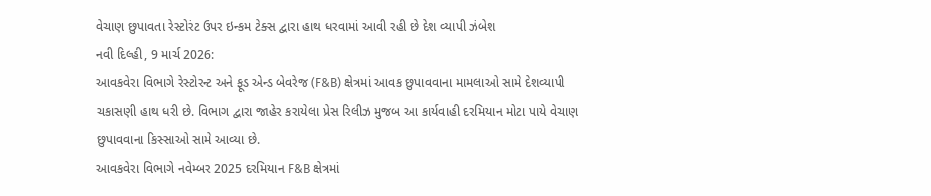વેચાણ છુપાવતા રેસ્ટોરંટ ઉપર ઇન્કમ ટેક્સ દ્વારા હાથ ધરવામાં આવી રહી છે દેશ વ્યાપી ઝંબેશ
નવી દિલ્હી, 9 માર્ચ 2026:
આવકવેરા વિભાગે રેસ્ટોરન્ટ અને ફૂડ એન્ડ બેવરેજ (F&B) ક્ષેત્રમાં આવક છુપાવવાના મામલાઓ સામે દેશવ્યાપી ચકાસણી હાથ ધરી છે. વિભાગ દ્વારા જાહેર કરાયેલા પ્રેસ રિલીઝ મુજબ આ કાર્યવાહી દરમિયાન મોટા પાયે વેચાણ છુપાવવાના કિસ્સાઓ સામે આવ્યા છે.
આવકવેરા વિભાગે નવેમ્બર 2025 દરમિયાન F&B ક્ષેત્રમાં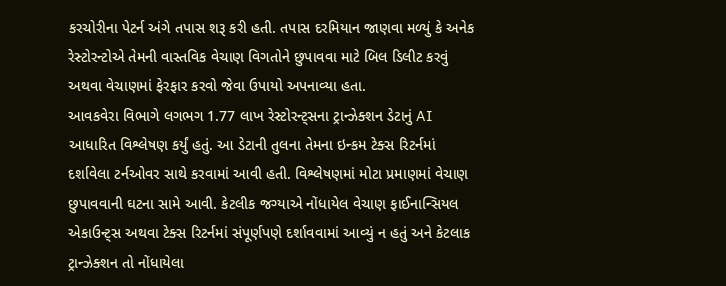કરચોરીના પેટર્ન અંગે તપાસ શરૂ કરી હતી. તપાસ દરમિયાન જાણવા મળ્યું કે અનેક રેસ્ટોરન્ટોએ તેમની વાસ્તવિક વેચાણ વિગતોને છુપાવવા માટે બિલ ડિલીટ કરવું અથવા વેચાણમાં ફેરફાર કરવો જેવા ઉપાયો અપનાવ્યા હતા.
આવકવેરા વિભાગે લગભગ 1.77 લાખ રેસ્ટોરન્ટ્સના ટ્રાન્ઝેક્શન ડેટાનું AI આધારિત વિશ્લેષણ કર્યું હતું. આ ડેટાની તુલના તેમના ઇન્કમ ટેક્સ રિટર્નમાં દર્શાવેલા ટર્નઓવર સાથે કરવામાં આવી હતી. વિશ્લેષણમાં મોટા પ્રમાણમાં વેચાણ છુપાવવાની ઘટના સામે આવી. કેટલીક જગ્યાએ નોંધાયેલ વેચાણ ફાઈનાન્સિયલ એકાઉન્ટ્સ અથવા ટેક્સ રિટર્નમાં સંપૂર્ણપણે દર્શાવવામાં આવ્યું ન હતું અને કેટલાક ટ્રાન્ઝેક્શન તો નોંધાયેલા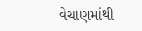વેચાણમાંથી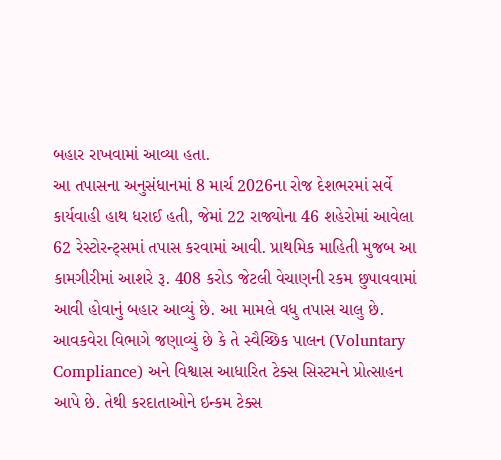બહાર રાખવામાં આવ્યા હતા.
આ તપાસના અનુસંધાનમાં 8 માર્ચ 2026ના રોજ દેશભરમાં સર્વે કાર્યવાહી હાથ ધરાઈ હતી, જેમાં 22 રાજ્યોના 46 શહેરોમાં આવેલા 62 રેસ્ટોરન્ટ્સમાં તપાસ કરવામાં આવી. પ્રાથમિક માહિતી મુજબ આ કામગીરીમાં આશરે રૂ. 408 કરોડ જેટલી વેચાણની રકમ છુપાવવામાં આવી હોવાનું બહાર આવ્યું છે. આ મામલે વધુ તપાસ ચાલુ છે.
આવકવેરા વિભાગે જણાવ્યું છે કે તે સ્વૈચ્છિક પાલન (Voluntary Compliance) અને વિશ્વાસ આધારિત ટેક્સ સિસ્ટમને પ્રોત્સાહન આપે છે. તેથી કરદાતાઓને ઇન્કમ ટેક્સ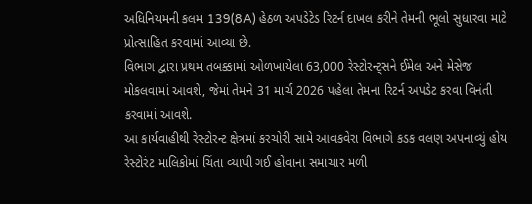અધિનિયમની કલમ 139(8A) હેઠળ અપડેટેડ રિટર્ન દાખલ કરીને તેમની ભૂલો સુધારવા માટે પ્રોત્સાહિત કરવામાં આવ્યા છે.
વિભાગ દ્વારા પ્રથમ તબક્કામાં ઓળખાયેલા 63,000 રેસ્ટોરન્ટ્સને ઈમેલ અને મેસેજ મોકલવામાં આવશે, જેમાં તેમને 31 માર્ચ 2026 પહેલા તેમના રિટર્ન અપડેટ કરવા વિનંતી કરવામાં આવશે.
આ કાર્યવાહીથી રેસ્ટોરન્ટ ક્ષેત્રમાં કરચોરી સામે આવકવેરા વિભાગે કડક વલણ અપનાવ્યું હોય રેસ્ટોરંટ માલિકોમાં ચિંતા વ્યાપી ગઈ હોવાના સમાચાર મળી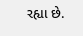રહ્યા છે.